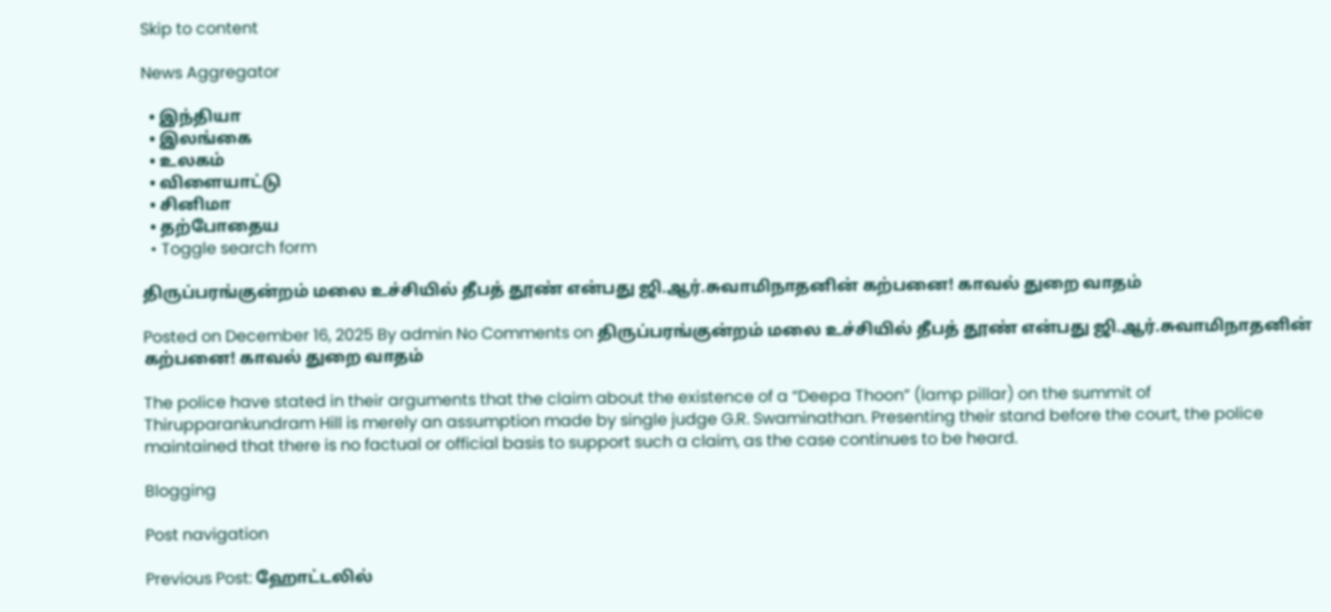Skip to content

News Aggregator

  • இந்தியா
  • இலங்கை
  • உலகம்
  • விளையாட்டு
  • சினிமா
  • தற்போதைய
  • Toggle search form

திருப்பரங்குன்றம் மலை உச்சியில் தீபத் தூண் என்பது ஜி.ஆர்.சுவாமிநாதனின் கற்பனை! காவல் துறை வாதம்

Posted on December 16, 2025 By admin No Comments on திருப்பரங்குன்றம் மலை உச்சியில் தீபத் தூண் என்பது ஜி.ஆர்.சுவாமிநாதனின் கற்பனை! காவல் துறை வாதம்

The police have stated in their arguments that the claim about the existence of a “Deepa Thoon” (lamp pillar) on the summit of Thirupparankundram Hill is merely an assumption made by single judge G.R. Swaminathan. Presenting their stand before the court, the police maintained that there is no factual or official basis to support such a claim, as the case continues to be heard.

Blogging

Post navigation

Previous Post: ஹோட்டலில்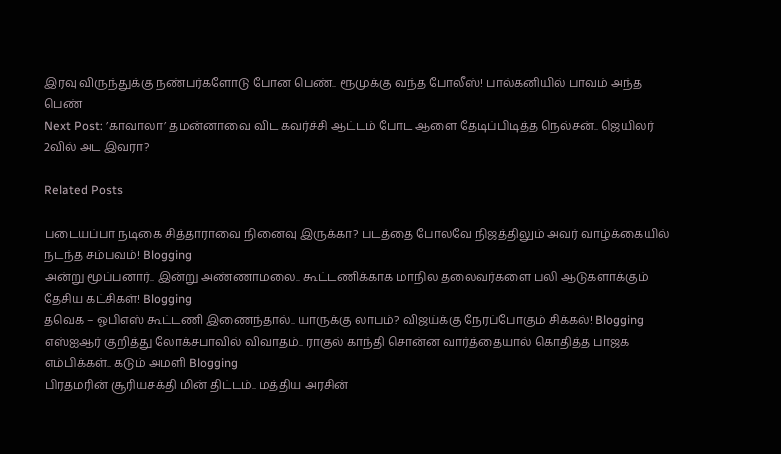இரவு விருந்துக்கு நண்பர்களோடு போன பெண்.. ரூமுக்கு வந்த போலீஸ்! பால்கனியில் பாவம் அந்த பெண்
Next Post: ’காவாலா’ தமன்னாவை விட கவர்ச்சி ஆட்டம் போட ஆளை தேடிப்பிடித்த நெல்சன்.. ஜெயிலர் 2வில் அட இவரா?

Related Posts

படையப்பா நடிகை சித்தாராவை நினைவு இருக்கா? படத்தை போலவே நிஜத்திலும் அவர் வாழ்க்கையில் நடந்த சம்பவம்! Blogging
அன்று மூப்பனார்.. இன்று அண்ணாமலை.. கூட்டணிக்காக மாநில தலைவர்களை பலி ஆடுகளாக்கும் தேசிய கட்சிகள்! Blogging
தவெக – ஓபிஎஸ் கூட்டணி இணைந்தால்.. யாருக்கு லாபம்? விஜய்க்கு நேரப்போகும் சிக்கல்! Blogging
எஸ்ஐஆர் குறித்து லோக்சபாவில் விவாதம்.. ராகுல் காந்தி சொன்ன வார்த்தையால் கொதித்த பாஜக எம்பிக்கள்.. கடும் அமளி Blogging
பிரதமரின் சூரியசக்தி மின் திட்டம்.. மத்திய அரசின்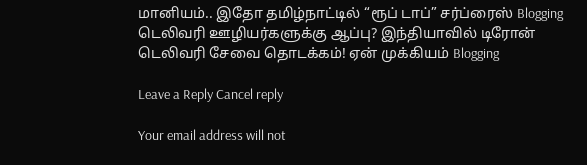மானியம்.. இதோ தமிழ்நாட்டில் “ரூப் டாப்” சர்ப்ரைஸ் Blogging
டெலிவரி ஊழியர்களுக்கு ஆப்பு? இந்தியாவில் டிரோன் டெலிவரி சேவை தொடக்கம்! ஏன் முக்கியம் Blogging

Leave a Reply Cancel reply

Your email address will not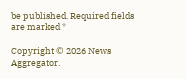be published. Required fields are marked *

Copyright © 2026 News Aggregator.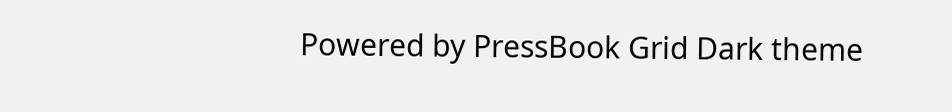Powered by PressBook Grid Dark theme